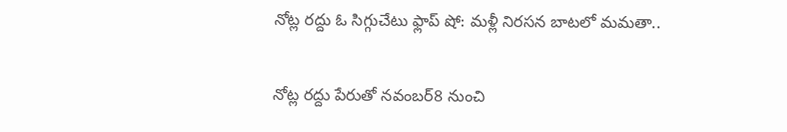నోట్ల రద్దు ఓ సిగ్గుచేటు ఫ్లాప్ షో: మళ్లీ నిరసన బాటలో మమతా..

నోట్ల రద్దు పేరుతో నవంబర్8 నుంచి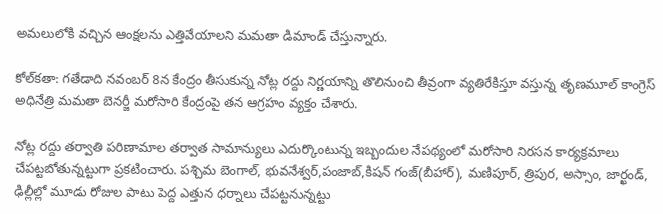అమలులోకి వచ్చిన ఆంక్షలను ఎత్తివేయాలని మమతా డిమాండ్ చేస్తున్నారు.

కోల్‌కతా: గతేడాది నవంబర్ 8న కేంద్రం తీసుకున్న నోట్ల రద్దు నిర్ణయాన్ని తొలినుంచి తీవ్రంగా వ్యతిరేకిస్తూ వస్తున్న తృణమూల్ కాంగ్రెస్ అధినేత్రి మమతా బెనర్జీ మరోసారి కేంద్రంపై తన ఆగ్రహం వ్యక్తం చేశారు.

నోట్ల రద్దు తర్వాతి పరిణామాల తర్వాత సామాన్యులు ఎదుర్కొంటున్న ఇబ్బందుల నేపథ్యంలో మరోసారి నిరసన కార్యక్రమాలు చేపట్టబోతున్నట్టుగా ప్రకటించారు. పశ్చిమ బెంగాల్, భువనేశ్వర్,పంజాబ్,కిషన్ గంజ్(బీహార్), మణిపూర్, త్రిపుర, అస్సాం, జార్ఖండ్, ఢిల్లీల్లో మూడు రోజుల పాటు పెద్ద ఎత్తున ధర్నాలు చేపట్టనున్నట్టు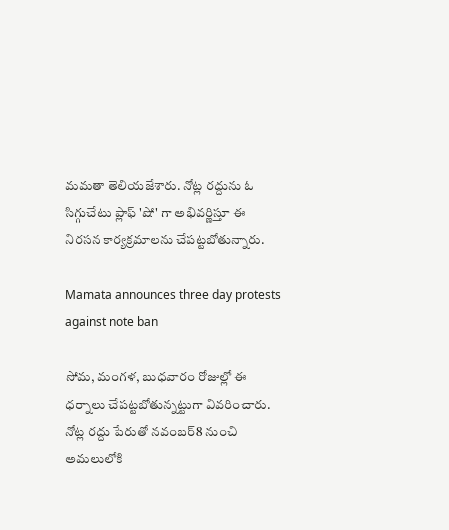మమతా తెలియజేశారు. నోట్ల రద్దును ఓ సిగ్గుచేటు ప్లాఫ్ 'షో' గా అభివర్ణిస్తూ ఈ నిరసన కార్యక్రమాలను చేపట్టబోతున్నారు.

Mamata announces three day protests against note ban

సోమ, మంగళ, బుధవారం రోజుల్లో ఈ ధర్నాలు చేపట్టబోతున్నట్టుగా వివరించారు. నోట్ల రద్దు పేరుతో నవంబర్8 నుంచి అమలులోకి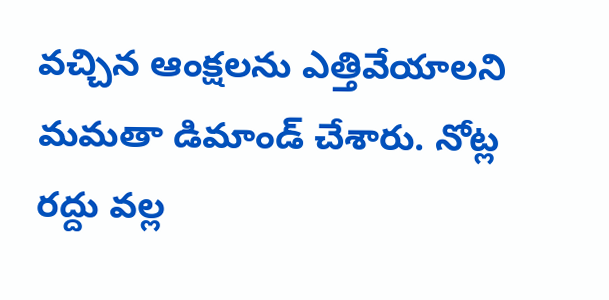వచ్చిన ఆంక్షలను ఎత్తివేయాలని మమతా డిమాండ్ చేశారు. నోట్ల రద్దు వల్ల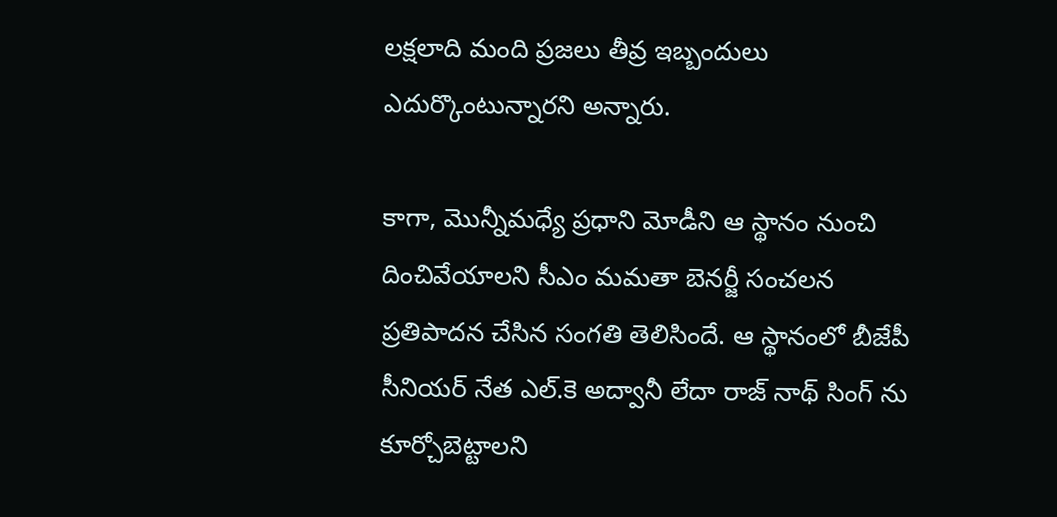లక్షలాది మంది ప్రజలు తీవ్ర ఇబ్బందులు ఎదుర్కొంటున్నారని అన్నారు.

కాగా, మొన్నీమధ్యే ప్రధాని మోడీని ఆ స్థానం నుంచి దించివేయాలని సీఎం మమతా బెనర్జీ సంచలన ప్రతిపాదన చేసిన సంగతి తెలిసిందే. ఆ స్థానంలో బీజేపీ సీనియర్ నేత ఎల్.కె అద్వానీ లేదా రాజ్ నాథ్ సింగ్ ను కూర్చోబెట్టాలని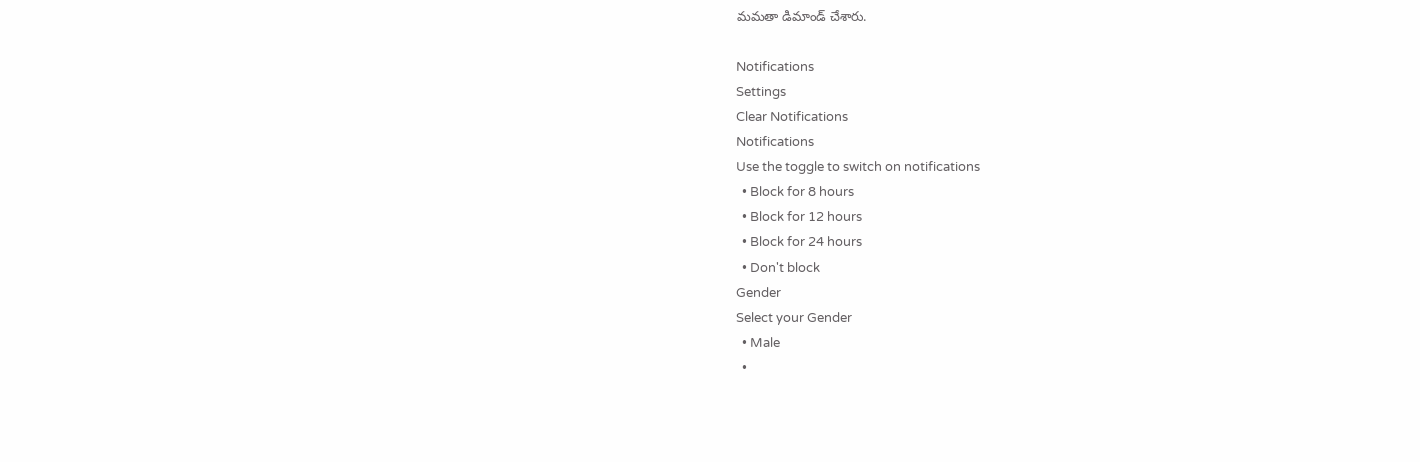మమతా డిమాండ్ చేశారు.

Notifications
Settings
Clear Notifications
Notifications
Use the toggle to switch on notifications
  • Block for 8 hours
  • Block for 12 hours
  • Block for 24 hours
  • Don't block
Gender
Select your Gender
  • Male
  •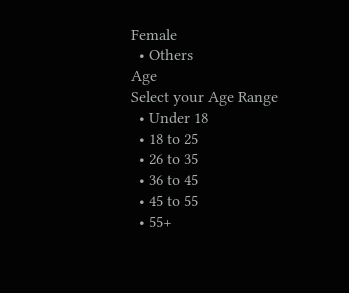Female
  • Others
Age
Select your Age Range
  • Under 18
  • 18 to 25
  • 26 to 35
  • 36 to 45
  • 45 to 55
  • 55+